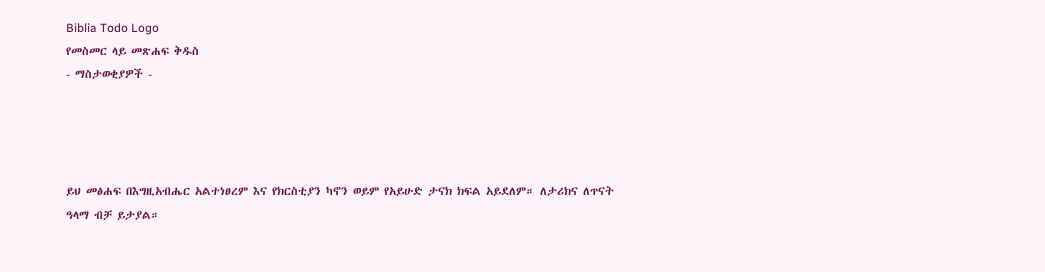Biblia Todo Logo
የመስመር ላይ መጽሐፍ ቅዱስ
- ማስታወቂያዎች -




ይህ መፅሐፍ በእግዚአብሔር አልተነፀረም እና የክርስቲያን ካኖን ወይም የአይሁድ ታናክ ክፍል አይደለም። ለታሪክና ለጥናት ዓላማ ብቻ ይታያል።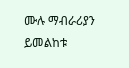ሙሉ ማብራሪያን ይመልከቱ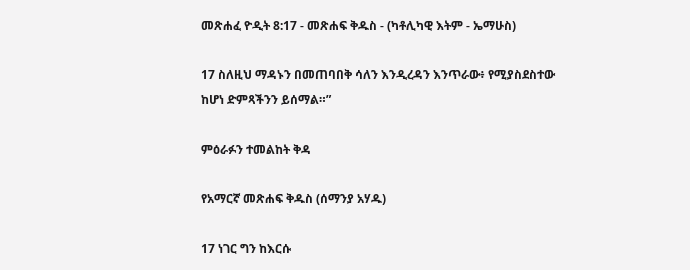መጽሐፈ ዮዲት 8:17 - መጽሐፍ ቅዱስ - (ካቶሊካዊ እትም - ኤማሁስ)

17 ስለዚህ ማዳኑን በመጠባበቅ ሳለን እንዲረዳን እንጥራው፥ የሚያስደስተው ከሆነ ድምጻችንን ይሰማል።”

ምዕራፉን ተመልከት ቅዳ

የአማርኛ መጽሐፍ ቅዱስ (ሰማንያ አሃዱ)

17 ነገር ግን ከእርሱ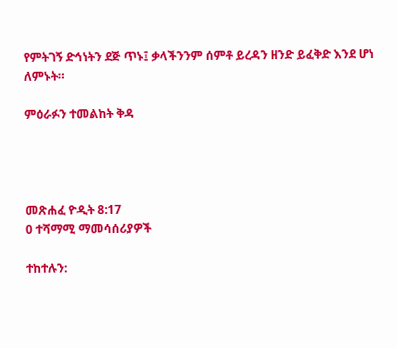የምትገኝ ድኅነትን ደጅ ጥኑ፤ ቃላችንንም ሰምቶ ይረዳን ዘንድ ይፈቅድ እንደ ሆነ ለምኑት።

ምዕራፉን ተመልከት ቅዳ




መጽሐፈ ዮዲት 8:17
0 ተሻማሚ ማመሳሰሪያዎች

ተከተሉን: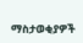ማስታወቂያዎች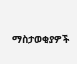ማስታወቂያዎች